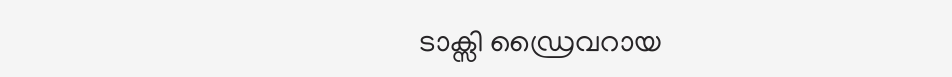ടാക്സി ഡ്രൈവറായ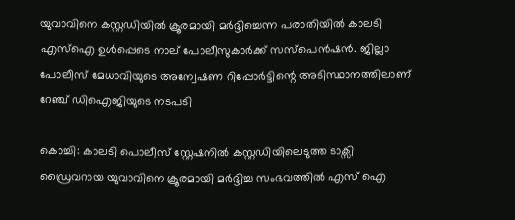യുവാവിനെ കസ്റ്റഡിയിൽ ക്രൂരമായി മർദ്ദിച്ചെന്ന പരാതിയിൽ കാലടി എസ്ഐ ഉൾപ്പെടെ നാല് പോലീസുകാർക്ക് സസ്പെൻഷൻ. ജില്ലാ പോലീസ് മേധാവിയുടെ അന്വേഷണ റിപ്പോർട്ടിന്റെ അടിസ്ഥാനത്തിലാണ് റേഞ്ച് ഡിഐജിയുടെ നടപടി

കൊച്ചി: കാലടി പൊലീസ് സ്റ്റേഷനിൽ കസ്റ്റഡിയിലെടുത്ത ടാക്സി ഡ്രൈവറായ യുവാവിനെ ക്രൂരമായി മർദ്ദിച്ച സംഭവത്തിൽ എസ് ഐ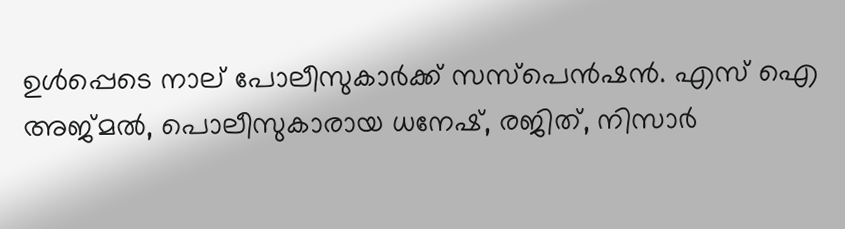ഉൾപ്പെടെ നാല് പോലീസുകാർക്ക് സസ്പെൻഷൻ. എസ് ഐ അജ്മൽ, പൊലീസുകാരായ ധനേഷ്, രജിത്, നിസാർ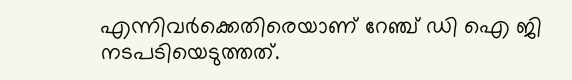എന്നിവർക്കെതിരെയാണ് റേഞ്ച് ഡി ഐ ജി നടപടിയെടുത്തത്.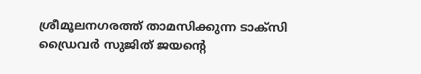ശ്രീമൂലനഗരത്ത് താമസിക്കുന്ന ടാക്സി ഡ്രൈവർ സുജിത് ജയന്റെ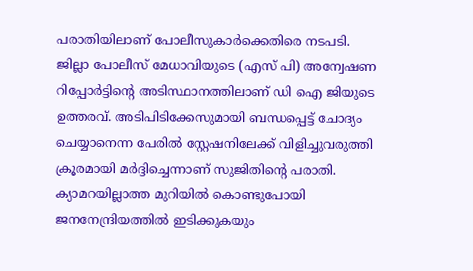പരാതിയിലാണ് പോലീസുകാർക്കെതിരെ നടപടി. ജില്ലാ പോലീസ് മേധാവിയുടെ (എസ് പി) അന്വേഷണ റിപ്പോർട്ടിന്റെ അടിസ്ഥാനത്തിലാണ് ഡി ഐ ജിയുടെ ഉത്തരവ്. അടിപിടിക്കേസുമായി ബന്ധപ്പെട്ട് ചോദ്യം ചെയ്യാനെന്ന പേരിൽ സ്റ്റേഷനിലേക്ക് വിളിച്ചുവരുത്തി ക്രൂരമായി മർദ്ദിച്ചെന്നാണ് സുജിതിന്റെ പരാതി. ക്യാമറയില്ലാത്ത മുറിയിൽ കൊണ്ടുപോയി ജനനേന്ദ്രിയത്തിൽ ഇടിക്കുകയും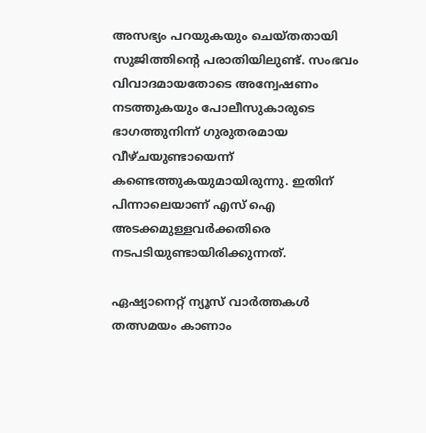അസഭ്യം പറയുകയും ചെയ്തതായി സുജിത്തിന്‍റെ പരാതിയിലുണ്ട്. സംഭവം വിവാദമായതോടെ അന്വേഷണം നടത്തുകയും പോലീസുകാരുടെ ഭാഗത്തുനിന്ന് ഗുരുതരമായ വീഴ്ചയുണ്ടായെന്ന് കണ്ടെത്തുകയുമായിരുന്നു. ഇതിന് പിന്നാലെയാണ് എസ് ഐ അടക്കമുള്ളവർക്കതിരെ നടപടിയുണ്ടായിരിക്കുന്നത്.

ഏഷ്യാനെറ്റ് ന്യൂസ് വാർത്തകൾ തത്സമയം കാണാം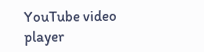YouTube video player